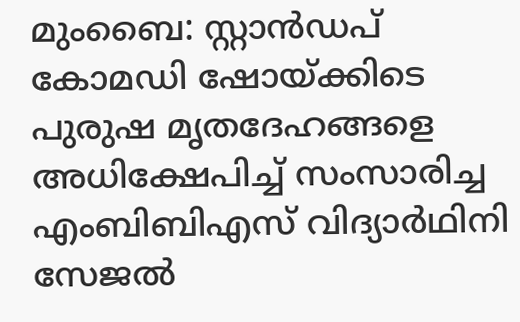മുംബൈ: സ്റ്റാൻഡപ് കോമഡി ഷോയ്ക്കിടെ പുരുഷ മൃതദേഹങ്ങളെ അധിക്ഷേപിച്ച് സംസാരിച്ച എംബിബിഎസ് വിദ്യാർഥിനി സേജൽ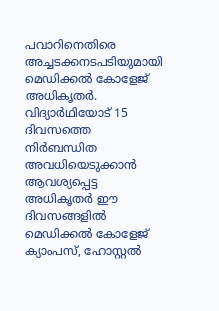പവാറിനെതിരെ അച്ചടക്കനടപടിയുമായി മെഡിക്കൽ കോളേജ് അധികൃതർ. വിദ്യാർഥിയോട് 15 ദിവസത്തെ നിർബന്ധിത അവധിയെടുക്കാൻ ആവശ്യപ്പെട്ട അധികൃതർ ഈ ദിവസങ്ങളിൽ മെഡിക്കൽ കോളേജ് ക്യാംപസ്, ഹോസ്റ്റൽ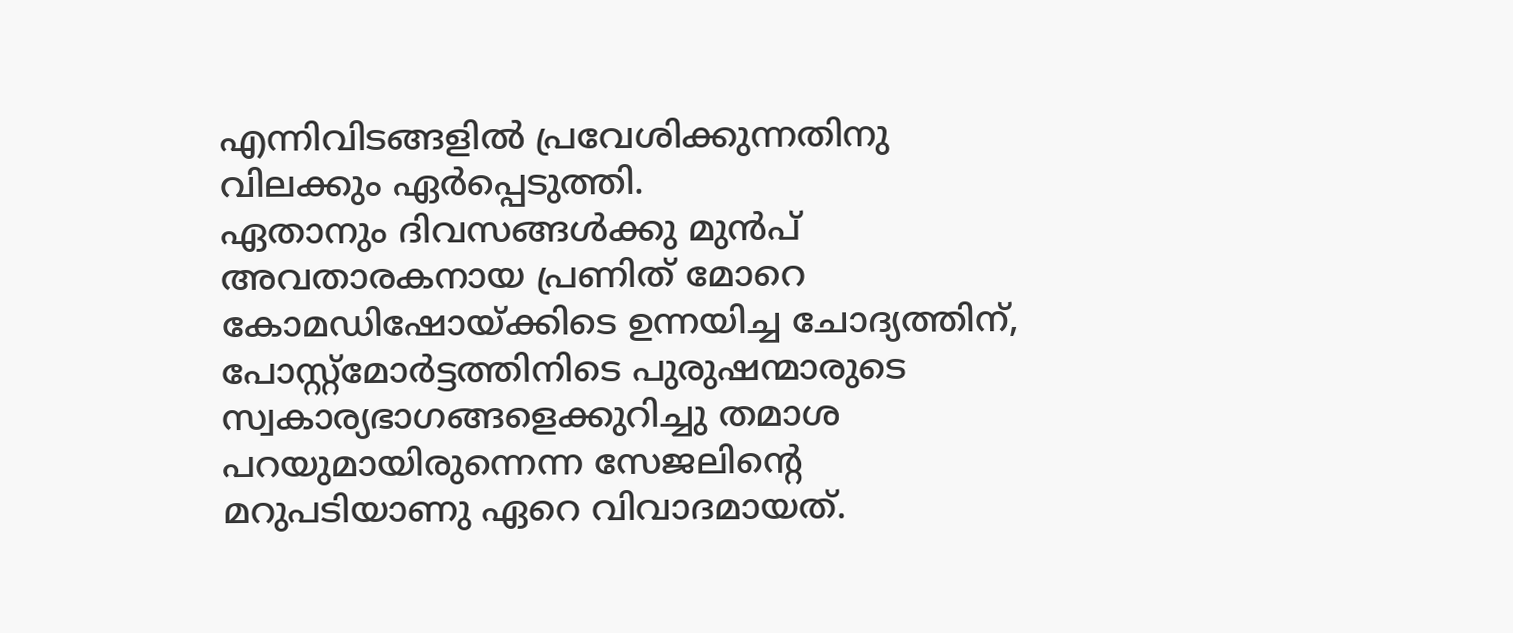എന്നിവിടങ്ങളിൽ പ്രവേശിക്കുന്നതിനു വിലക്കും ഏർപ്പെടുത്തി.
ഏതാനും ദിവസങ്ങൾക്കു മുൻപ് അവതാരകനായ പ്രണിത് മോറെ കോമഡിഷോയ്ക്കിടെ ഉന്നയിച്ച ചോദ്യത്തിന്, പോസ്റ്റ്മോർട്ടത്തിനിടെ പുരുഷന്മാരുടെ സ്വകാര്യഭാഗങ്ങളെക്കുറിച്ചു തമാശ പറയുമായിരുന്നെന്ന സേജലിന്റെ മറുപടിയാണു ഏറെ വിവാദമായത്.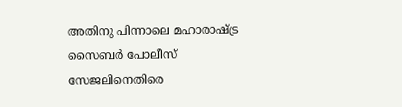അതിനു പിന്നാലെ മഹാരാഷ്ട്ര സൈബർ പോലീസ് സേജലിനെതിരെ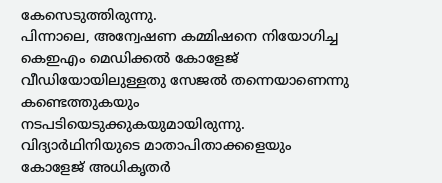കേസെടുത്തിരുന്നു.
പിന്നാലെ, അന്വേഷണ കമ്മിഷനെ നിയോഗിച്ച കെഇഎം മെഡിക്കൽ കോളേജ് വീഡിയോയിലുള്ളതു സേജൽ തന്നെയാണെന്നു കണ്ടെത്തുകയും നടപടിയെടുക്കുകയുമായിരുന്നു. വിദ്യാർഥിനിയുടെ മാതാപിതാക്കളെയും കോളേജ് അധികൃതർ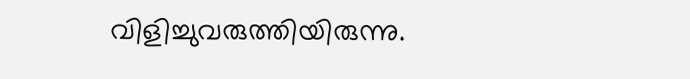വിളിച്ചുവരുത്തിയിരുന്നു.